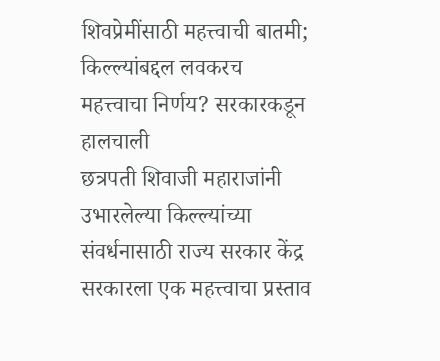शिवप्रेमींसाठी महत्त्वाची बातमी; किल्ल्यांबद्दल लवकरच महत्त्वाचा निर्णय? सरकारकडून हालचाली
छत्रपती शिवाजी महाराजांनी उभारलेल्या किल्ल्यांच्या संवर्धनासाठी राज्य सरकार केंद्र सरकारला एक महत्त्वाचा प्रस्ताव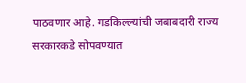पाठवणार आहे. गडकिल्ल्यांची जबाबदारी राज्य सरकारकडे सोपवण्यात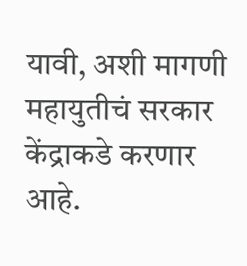यावी, अशी मागणी महायुतीचं सरकार केंद्राकडे करणार आहे.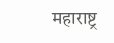महाराष्ट्र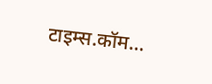टाइम्स.कॉम…